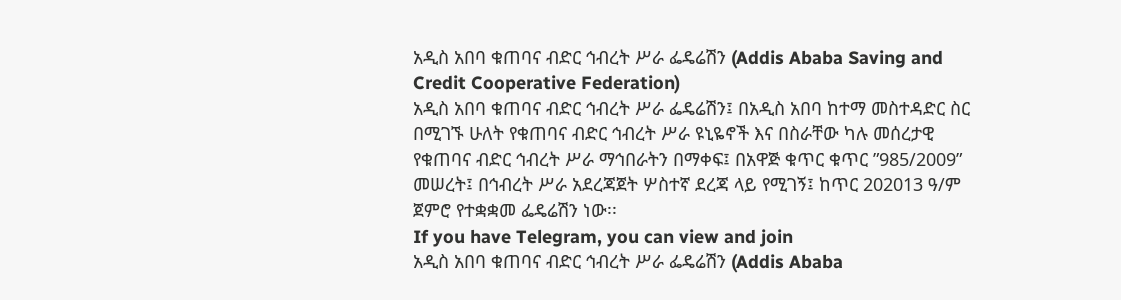አዲስ አበባ ቁጠባና ብድር ኅብረት ሥራ ፌዴሬሽን (Addis Ababa Saving and Credit Cooperative Federation)
አዲስ አበባ ቁጠባና ብድር ኅብረት ሥራ ፌዴሬሽን፤ በአዲስ አበባ ከተማ መስተዳድር ስር በሚገኙ ሁለት የቁጠባና ብድር ኅብረት ሥራ ዩኒዬኖች እና በስራቸው ካሉ መሰረታዊ የቁጠባና ብድር ኅብረት ሥራ ማኅበራትን በማቀፍ፤ በአዋጅ ቁጥር ቁጥር ”985/2009” መሠረት፤ በኅብረት ሥራ አደረጃጀት ሦስተኛ ደረጃ ላይ የሚገኝ፤ ከጥር 202013 ዓ/ም ጀምሮ የተቋቋመ ፌዴሬሽን ነው፡፡
If you have Telegram, you can view and join
አዲስ አበባ ቁጠባና ብድር ኅብረት ሥራ ፌዴሬሽን (Addis Ababa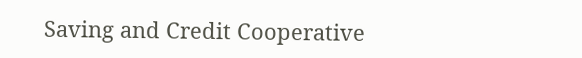Saving and Credit Cooperative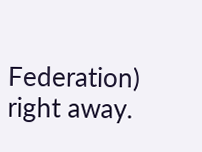Federation) right away.